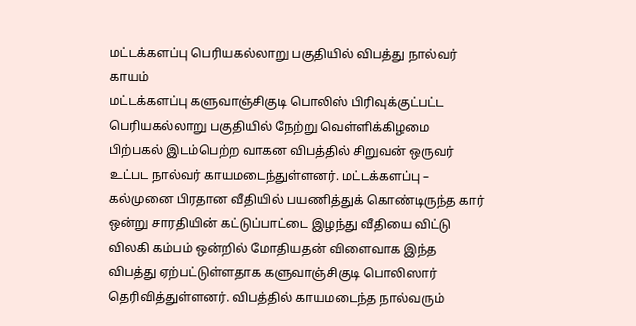மட்டக்களப்பு பெரியகல்லாறு பகுதியில் விபத்து நால்வர் காயம்
மட்டக்களப்பு களுவாஞ்சிகுடி பொலிஸ் பிரிவுக்குட்பட்ட பெரியகல்லாறு பகுதியில் நேற்று வெள்ளிக்கிழமை பிற்பகல் இடம்பெற்ற வாகன விபத்தில் சிறுவன் ஒருவர் உட்பட நால்வர் காயமடைந்துள்ளனர். மட்டக்களப்பு – கல்முனை பிரதான வீதியில் பயணித்துக் கொண்டிருந்த கார் ஒன்று சாரதியின் கட்டுப்பாட்டை இழந்து வீதியை விட்டு விலகி கம்பம் ஒன்றில் மோதியதன் விளைவாக இந்த விபத்து ஏற்பட்டுள்ளதாக களுவாஞ்சிகுடி பொலிஸார் தெரிவித்துள்ளனர். விபத்தில் காயமடைந்த நால்வரும்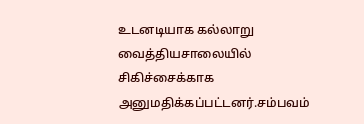உடனடியாக கல்லாறு வைத்தியசாலையில் சிகிச்சைக்காக அனுமதிக்கப்பட்டனர்.சம்பவம்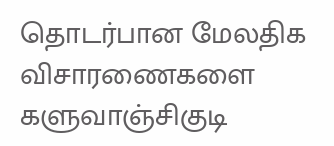தொடர்பான மேலதிக விசாரணைகளை களுவாஞ்சிகுடி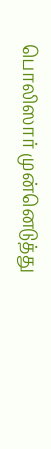பொலிஸார் முன்னெடுத்து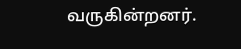வருகின்றனர்.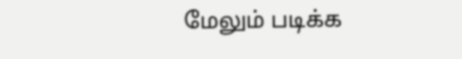மேலும் படிக்க